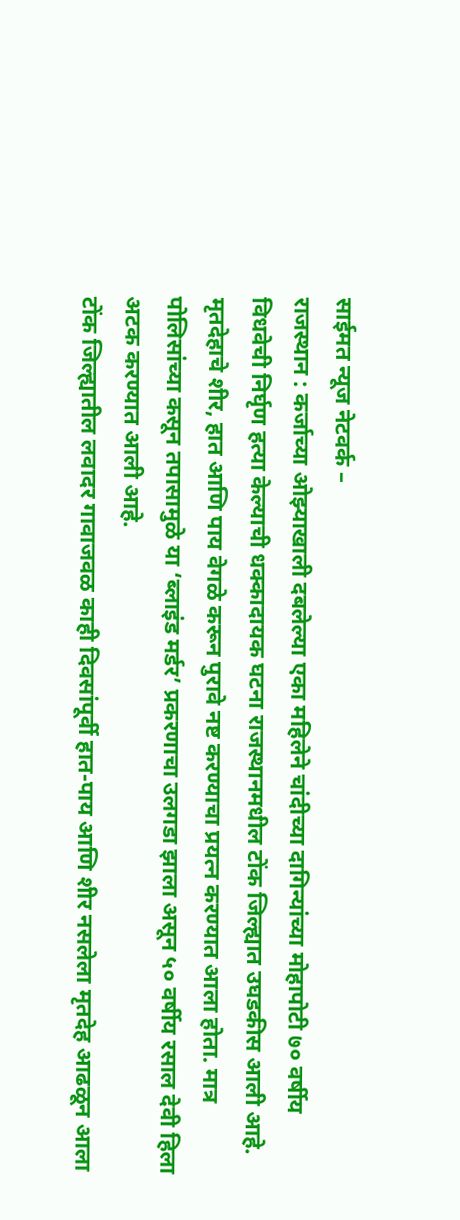साईमत न्यूज नेटवर्क –
राजस्थान : कर्जाच्या ओझ्याखाली दबलेल्या एका महिलेने चांदीच्या दागिन्यांच्या मोहापोटी ७० वर्षीय विधवेची निर्घृण हत्या केल्याची धक्कादायक घटना राजस्थानमधील टोंक जिल्ह्यात उघडकीस आली आहे. मृतदेहाचे शीर, हात आणि पाय वेगळे करून पुरावे नष्ट करण्याचा प्रयत्न करण्यात आला होता. मात्र पोलिसांच्या कसून तपासामुळे या ‘ब्लाइंड मर्डर’ प्रकरणाचा उलगडा झाला असून ५० वर्षीय रसाल देवी हिला अटक करण्यात आली आहे.
टोंक जिल्ह्यातील लवादर गावाजवळ काही दिवसांपूर्वी हात-पाय आणि शीर नसलेला मृतदेह आढळून आला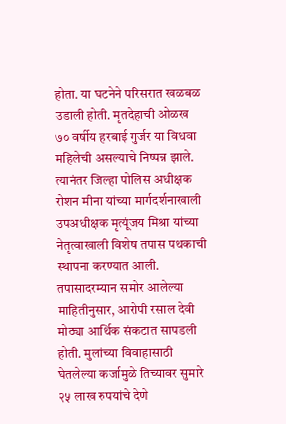होता. या घटनेने परिसरात खळबळ उडाली होती. मृतदेहाची ओळख ७० वर्षीय हरबाई गुर्जर या विधवा महिलेची असल्याचे निष्पन्न झाले. त्यानंतर जिल्हा पोलिस अधीक्षक रोशन मीना यांच्या मार्गदर्शनाखाली उपअधीक्षक मृत्यूंजय मिश्रा यांच्या नेतृत्वाखाली विशेष तपास पथकाची स्थापना करण्यात आली.
तपासादरम्यान समोर आलेल्या माहितीनुसार, आरोपी रसाल देवी मोठ्या आर्थिक संकटात सापडली होती. मुलांच्या विवाहासाठी घेतलेल्या कर्जामुळे तिच्यावर सुमारे २५ लाख रुपयांचे देणे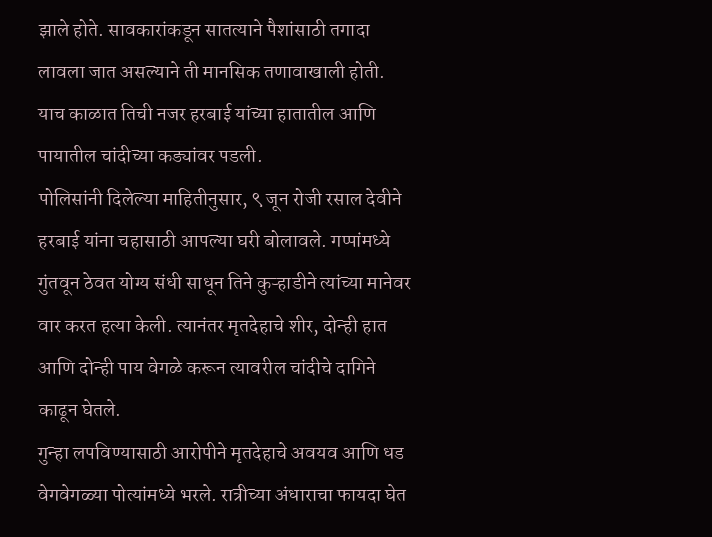झाले होते. सावकारांकडून सातत्याने पैशांसाठी तगादा लावला जात असल्याने ती मानसिक तणावाखाली होती. याच काळात तिची नजर हरबाई यांच्या हातातील आणि पायातील चांदीच्या कड्यांवर पडली.
पोलिसांनी दिलेल्या माहितीनुसार, ९ जून रोजी रसाल देवीने हरबाई यांना चहासाठी आपल्या घरी बोलावले. गप्पांमध्ये गुंतवून ठेवत योग्य संधी साधून तिने कुऱ्हाडीने त्यांच्या मानेवर वार करत हत्या केली. त्यानंतर मृतदेहाचे शीर, दोन्ही हात आणि दोन्ही पाय वेगळे करून त्यावरील चांदीचे दागिने काढून घेतले.
गुन्हा लपविण्यासाठी आरोपीने मृतदेहाचे अवयव आणि धड वेगवेगळ्या पोत्यांमध्ये भरले. रात्रीच्या अंधाराचा फायदा घेत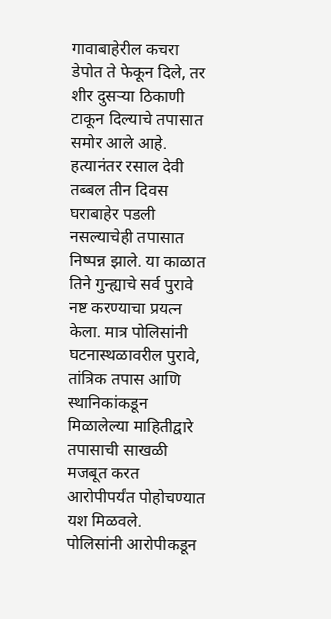गावाबाहेरील कचरा डेपोत ते फेकून दिले, तर शीर दुसऱ्या ठिकाणी टाकून दिल्याचे तपासात समोर आले आहे.
हत्यानंतर रसाल देवी तब्बल तीन दिवस घराबाहेर पडली नसल्याचेही तपासात निष्पन्न झाले. या काळात तिने गुन्ह्याचे सर्व पुरावे नष्ट करण्याचा प्रयत्न केला. मात्र पोलिसांनी घटनास्थळावरील पुरावे, तांत्रिक तपास आणि स्थानिकांकडून मिळालेल्या माहितीद्वारे तपासाची साखळी मजबूत करत आरोपीपर्यंत पोहोचण्यात यश मिळवले.
पोलिसांनी आरोपीकडून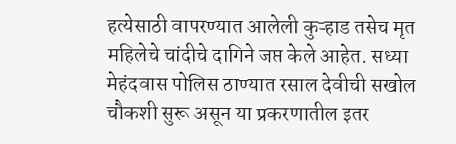हत्येसाठी वापरण्यात आलेली कुऱ्हाड तसेच मृत महिलेचे चांदीचे दागिने जप्त केले आहेत. सध्या मेहंदवास पोलिस ठाण्यात रसाल देवीची सखोल चौकशी सुरू असून या प्रकरणातील इतर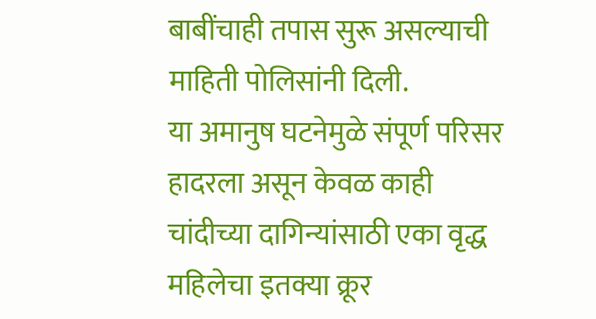बाबींचाही तपास सुरू असल्याची माहिती पोलिसांनी दिली.
या अमानुष घटनेमुळे संपूर्ण परिसर हादरला असून केवळ काही चांदीच्या दागिन्यांसाठी एका वृद्ध महिलेचा इतक्या क्रूर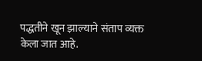पद्धतीने खून झाल्याने संताप व्यक्त केला जात आहे.